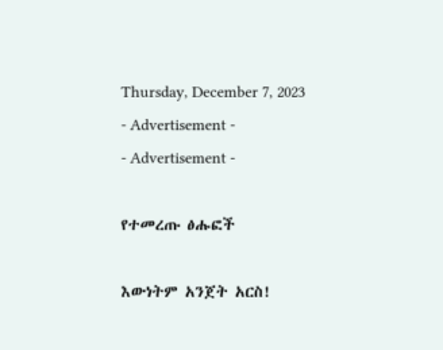Thursday, December 7, 2023
- Advertisement -
- Advertisement -

የተመረጡ ፅሑፎች

እውነትም አንጀት አርስ!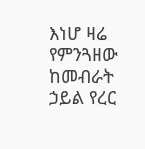እነሆ ዛሬ የምንጓዘው ከመብራት ኃይል የረር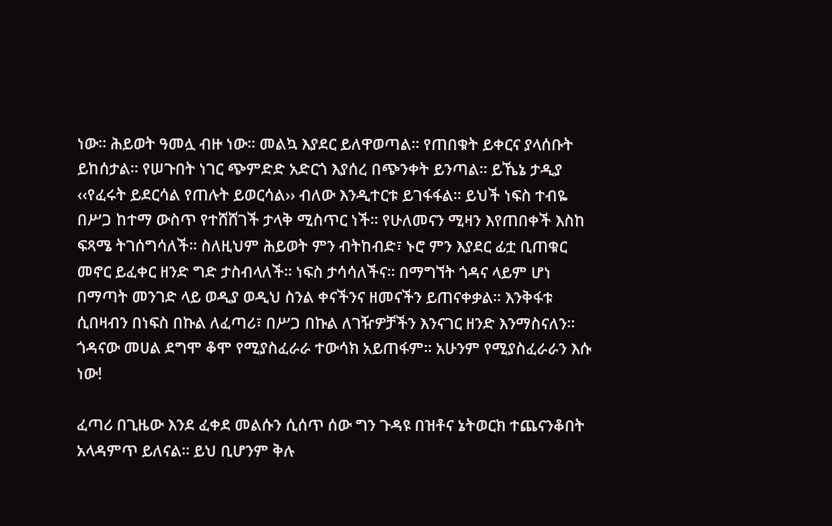ነው። ሕይወት ዓመሏ ብዙ ነው። መልኳ እያደር ይለዋወጣል። የጠበቁት ይቀርና ያላሰቡት ይከሰታል። የሠጉበት ነገር ጭምድድ አድርጎ እያሰረ በጭንቀት ይንጣል። ይኼኔ ታዲያ ‹‹የፈሩት ይደርሳል የጠሉት ይወርሳል›› ብለው እንዲተርቱ ይገፋፋል። ይህች ነፍስ ተብዬ በሥጋ ከተማ ውስጥ የተሸሸገች ታላቅ ሚስጥር ነች፡፡ የሁለመናን ሚዛን እየጠበቀች እስከ ፍጻሜ ትገሰግሳለች፡፡ ስለዚህም ሕይወት ምን ብትከብድ፣ ኑሮ ምን እያደር ፊቷ ቢጠቁር መኖር ይፈቀር ዘንድ ግድ ታስብላለች። ነፍስ ታሳሳለችና። በማግኘት ጎዳና ላይም ሆነ በማጣት መንገድ ላይ ወዲያ ወዲህ ስንል ቀናችንና ዘመናችን ይጠናቀቃል። እንቅፋቱ ሲበዛብን በነፍስ በኩል ለፈጣሪ፣ በሥጋ በኩል ለገዥዎቻችን እንናገር ዘንድ እንማስናለን። ጎዳናው መሀል ደግሞ ቆሞ የሚያስፈራራ ተውሳክ አይጠፋም፡፡ አሁንም የሚያስፈራራን እሱ ነው!

ፈጣሪ በጊዜው እንደ ፈቀደ መልሱን ሲሰጥ ሰው ግን ጉዳዩ በዝቶና ኔትወርክ ተጨናንቆበት አላዳምጥ ይለናል። ይህ ቢሆንም ቅሉ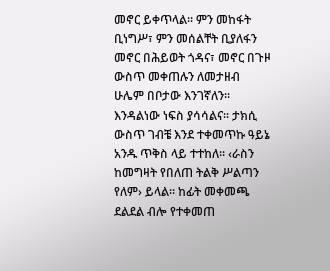መኖር ይቀጥላል። ምን መከፋት ቢነግሥ፣ ምን መሰልቸት ቢያለፋን መኖር በሕይወት ጎዳና፣ መኖር በጉዞ ውስጥ መቀጠሉን ለመታዘብ ሁሌም በቦታው እንገኛለን። እንዳልነው ነፍስ ያሳሳልና፡፡ ታክሲ ውስጥ ገብቼ እንደ ተቀመጥኩ ዓይኔ አንዱ ጥቅስ ላይ ተተከለ። ‹ራስን ከመግዛት የበለጠ ትልቅ ሥልጣን የለም› ይላል። ከፊት መቀመጫ ደልደል ብሎ የተቀመጠ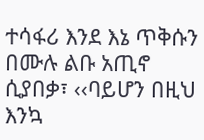ተሳፋሪ እንደ እኔ ጥቅሱን በሙሉ ልቡ አጢኖ ሲያበቃ፣ ‹‹ባይሆን በዚህ እንኳ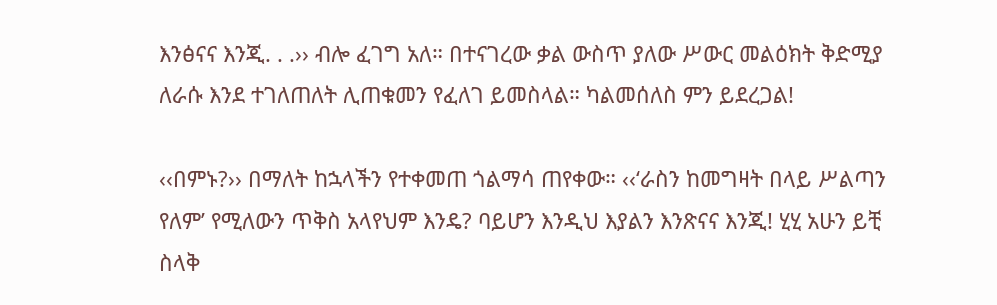እንፅናና እንጂ. . .›› ብሎ ፈገግ አለ። በተናገረው ቃል ውስጥ ያለው ሥውር መልዕክት ቅድሚያ ለራሱ እንደ ተገለጠለት ሊጠቁመን የፈለገ ይመስላል። ካልመሰለስ ምን ይደረጋል!

‹‹በምኑ?›› በማለት ከኋላችን የተቀመጠ ጎልማሳ ጠየቀው። ‹‹‘ራስን ከመግዛት በላይ ሥልጣን የለም’ የሚለውን ጥቅስ አላየህም እንዴ? ባይሆን እንዲህ እያልን እንጽናና እንጂ! ሂሂ አሁን ይቺ ስላቅ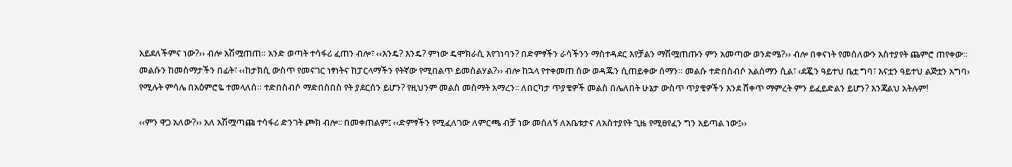አይደለችምና ነው?›› ብሎ አሽሟጠጠ። አንድ ወጣት ተሳፋሪ ፈጠን ብሎ፣ ‹‹እንዴ? እንዴ? ምነው ዴሞክራሲ እየገነባን? በድምፃችን ራሳችንን ማስተዳደር እየቻልን ማሽሟጠጡን ምን አመጣው ወንድሜ?›› ብሎ በቀናነት የመሰለውን አስተያየት ጨምሮ ጠየቀው። መልሱን ከመስማታችን በፊት፣ ‹‹ከታክሲ ውስጥ የመናገር ነፃነትና ከፓርላማችን የትኛው የሚበልጥ ይመስልሃል?›› ብሎ ከኋላ የተቀመጠ ሰው ወዳጁን ሲጠይቀው ሰማን። መልሱ ተድበስብሶ አልሰማን ሲል፣ ‹ደጇን ዓይተህ ቤቷ ግባ፣ እናቷን ዓይተህ ልጅቷን አግባ› የሚሉት ምሳሌ በአዕምሮዬ ተመላለሰ። ተድበስብሶ ማድበስበስ የት ያደርሰን ይሆን? የዚህንም መልስ መስማት አማረን፡፡ ለበርካታ ጥያቄዎች መልስ በሌለበት ሁኔታ ውስጥ ጥያቄዎችን እንደ ሸቀጥ ማምረት ምን ይፈይድልን ይሆን? እንጃልህ አትሉም!

‹‹ምን ዋጋ አለው?›› አለ አሽሟጣጩ ተሳፋሪ ድንገት ጮክ ብሎ፡፡ በመቀጠልም፤ ‹‹ድምፃችን የሚፈለገው ለምርጫ ብቻ ነው መሰለኝ ለአቤቱታና ለአስተያየት ጊዜ የሚፀየፈን ግን አይጣል ነው፤››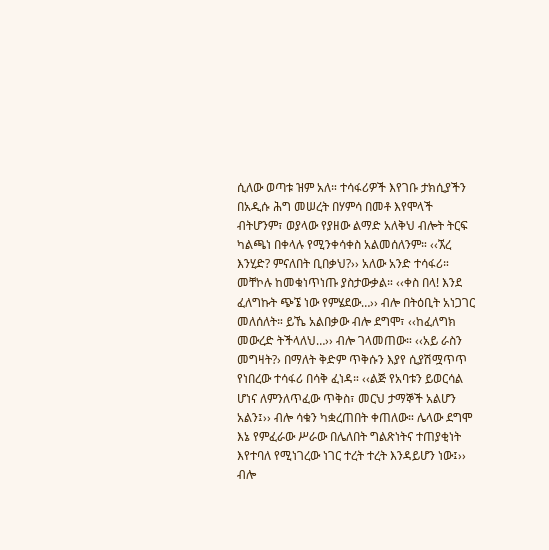ሲለው ወጣቱ ዝም አለ። ተሳፋሪዎች እየገቡ ታክሲያችን በአዲሱ ሕግ መሠረት በሃምሳ በመቶ እየሞላች ብትሆንም፣ ወያላው የያዘው ልማድ አለቅህ ብሎት ትርፍ ካልጫነ በቀላሉ የሚንቀሳቀስ አልመሰለንም። ‹‹ኧረ እንሂድ? ምናለበት ቢበቃህ?›› አለው አንድ ተሳፋሪ። መቸኮሉ ከመቁነጥነጡ ያስታውቃል። ‹‹ቀስ በላ! እንደ ፈለግኩት ጭኜ ነው የምሄደው…›› ብሎ በትዕቢት አነጋገር መለሰለት። ይኼ አልበቃው ብሎ ደግሞ፣ ‹‹ከፈለግክ መውረድ ትችላለህ…›› ብሎ ገላመጠው። ‹‹አይ ራስን መግዛት?› በማለት ቅድም ጥቅሱን እያየ ሲያሽሟጥጥ የነበረው ተሳፋሪ በሳቅ ፈነዳ። ‹‹ልጅ የአባቱን ይወርሳል ሆነና ለምንለጥፈው ጥቅስ፣ መርህ ታማኞች አልሆን አልን፤›› ብሎ ሳቁን ካቋረጠበት ቀጠለው። ሌላው ደግሞ እኔ የምፈራው ሥራው በሌለበት ግልጽነትና ተጠያቂነት እየተባለ የሚነገረው ነገር ተረት ተረት እንዳይሆን ነው፤›› ብሎ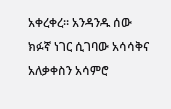አቀረቀረ። አንዳንዱ ሰው ክፉኛ ነገር ሲገባው አሳሳቅና አለቃቀስን አሳምሮ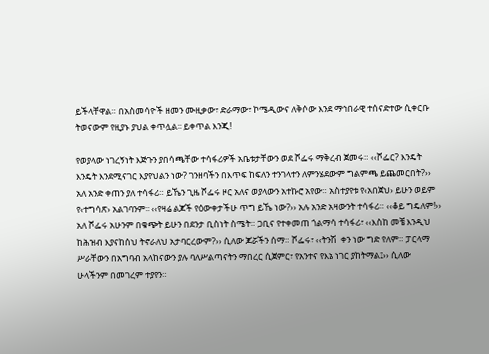ይችላቸዋል። በአስመሳዮች ዘመን ሙዚቃው፣ ድራማው፣ ኮሜዲውና ለቅሶው እንደ ማኅበራዊ ተሰናድተው ሲቀርቡ ትወናውም የዚያኑ ያህል ቀጥሏል፡፡ ይቀጥል እንጂ!

የወያላው ነገረኝነት እጅጉን ያበሳጫቸው ተሳፋሪዎች አቤቱታቸውን ወደ ሾፌሩ ማቅረብ ጀመሩ። ‹‹ሾፌር? እንዴት እንዴት እንደሚናገር እያየህልን ነው? ገንዘባችን በእጥፍ ከፍለን ተንገላተን ለምንሄደውም ግልምጫ ይጨመርበት?›› አለ አንድ ቀጠን ያለ ተሳፋሪ። ይኼን ጊዜ ሾፌሩ ዞር አለና ወያላውን አተኩሮ አየው። አስተያየቱ የ‹አበጀህ› ይሁን ወይም የ‹ተግሳጽ› አልገባንም፡፡ ‹‹የዛሬ ልጆች የዕውቀታችሁ ጥግ ይኼ ነው?›› አሉ አንድ አዛውንት ተሳፋሪ። ‹‹ቆይ ግዴለም!›› አለ ሾፌሩ አሁንም በቁጭት ይሁን በደንታ ቢስነት ስሜት። ጋቢና የተቀመጠ ጎልማሳ ተሳፋሪ፣ ‹‹እስከ መቼ እንዲህ ከሕዝብ እያናከሰህ ትኖራለህ አታባርረውም?›› ሲለው ጆሯችን ሰማ። ሾፌሩ፣ ‹‹ትንሽ  ቀን ነው ግድ የለም። ፓርላማ ሥራቸውን በአግባብ አላከናውን ያሉ ባለሥልጣናትን ማበረር ሲጀምር፣ የአንተና የእኔ ነገር ያከትማል፤›› ሲለው ሁላችንም በመገረም ተያየን።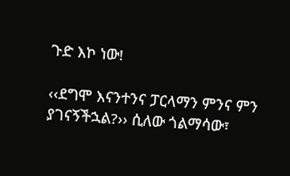ጉድ እኮ ነው!

‹‹ደግሞ እናንተንና ፓርላማን ምንና ምን ያገናኝችኋል?›› ሲለው ጎልማሳው፣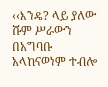‹‹እንዴ? ላይ ያለው ሹም ሥራውን በአግባቡ አላከናወነም ተብሎ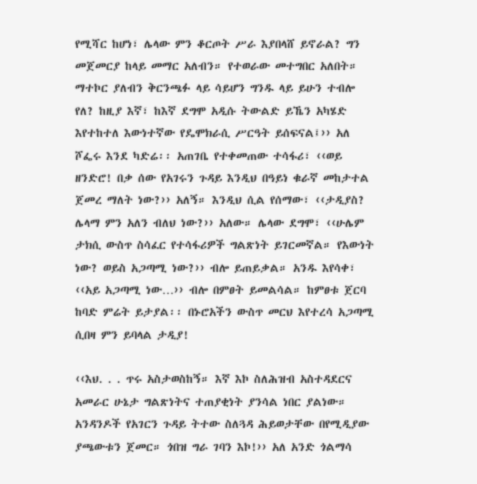የሚሻር ከሆነ፣ ሌላው ምን ቆርጦት ሥራ እያበላሸ ይኖራል? ግን መጀመርያ ከላይ መማር አለብን። የተወራው መተግበር አለበት። ማተኮር ያለብን ቅርንጫፉ ላይ ሳይሆን ግንዱ ላይ ይሁን ተብሎ የለ? ከዚያ እኛ፣ ከእኛ ደግሞ አዲሱ ትውልድ ይኼን አካሄድ እየተከተለ እውነተኛው የዴሞክራሲ ሥርዓት ይሰፍናል፤›› አለ ሾፌሩ እንደ ካድሬ፡፡ አጠገቤ የተቀመጠው ተሳፋሪ፣ ‹‹ወይ ዘንድሮ! በቃ ሰው የአገሩን ጉዳይ እንዲህ በዓይነ ቁራኛ መከታተል ጀመረ ማለት ነው?›› አለኝ። እንዲህ ሲል የሰማው፣ ‹‹ታዲያስ? ሌላማ ምን አለን ብለህ ነው?›› አለው። ሌላው ደግሞ፣ ‹‹ሁሌም ታክሲ ውስጥ ስሳፈር የተሳፋሪዎች ግልጽነት ይገርመኛል። የእውነት ነው? ወይስ አጋጣሚ ነው?›› ብሎ ይጠይቃል። አንዱ እየሳቀ፣ ‹‹አይ አጋጣሚ ነው…›› ብሎ በምፀት ይመልሳል። ከምፀቱ ጀርባ ከባድ ምሬት ይታያል፡፡ በኑሮአችን ውስጥ መርህ እየተረሳ አጋጣሚ ሲበዛ ምን ይባላል ታዲያ!

‹‹እህ. . . ጥሩ አስታወስከኝ። እኛ እኮ ስለሕዝብ አስተዳደርና አመራር ሁኔታ ግልጽነትና ተጠያቂነት ያንሳል ነበር ያልነው። አንዳንዶች የአገርን ጉዳይ ትተው ስለጓዳ ሕይወታቸው በየሚዲያው ያጫውቱን ጀመር። ጎበዝ ግራ ገባን እኮ!›› አለ አንድ ጎልማሳ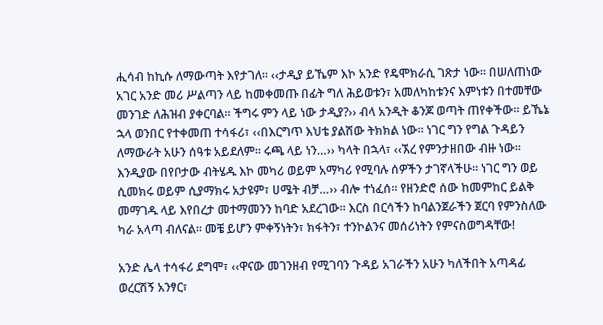ሒሳብ ከኪሱ ለማውጣት እየታገለ። ‹‹ታዲያ ይኼም እኮ አንድ የዴሞክራሲ ገጽታ ነው። በሠለጠነው አገር አንድ መሪ ሥልጣን ላይ ከመቀመጡ በፊት ግለ ሕይወቱን፣ አመለካከቱንና እምነቱን በተመቸው መንገድ ለሕዝብ ያቀርባል። ችግሩ ምን ላይ ነው ታዲያ?›› ብላ አንዲት ቆንጆ ወጣት ጠየቀችው። ይኼኔ ኋላ ወንበር የተቀመጠ ተሳፋሪ፣ ‹‹በእርግጥ እህቴ ያልሽው ትክክል ነው። ነገር ግን የግል ጉዳይን ለማውራት አሁን ሰዓቱ አይደለም። ሩጫ ላይ ነን…›› ካላት በኋላ፣ ‹‹ኧረ የምንታዘበው ብዙ ነው። እንዲያው በየቦታው ብትሄዱ እኮ መካሪ ወይም አማካሪ የሚባሉ ሰዎችን ታገኛላችሁ፡፡ ነገር ግን ወይ ሲመክሩ ወይም ሲያማክሩ አታዩም፣ ሀሜት ብቻ…›› ብሎ ተነፈሰ። የዘንድሮ ሰው ከመምከር ይልቅ መማገዱ ላይ እየበረታ መተማመንን ከባድ አደረገው። እርስ በርሳችን ከባልንጀራችን ጀርባ የምንስለው ካራ አላጣ ብለናል። መቼ ይሆን ምቀኝነትን፣ ክፋትን፣ ተንኮልንና መሰሪነትን የምናስወግዳቸው!

አንድ ሌላ ተሳፋሪ ደግሞ፣ ‹‹ዋናው መገንዘብ የሚገባን ጉዳይ አገራችን አሁን ካለችበት አጣዳፊ ወረርሽኝ አንፃር፣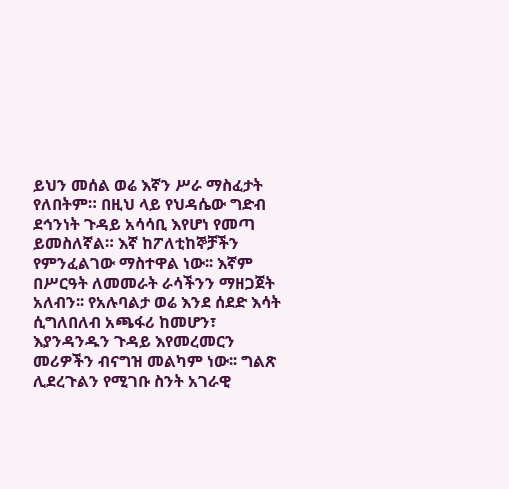ይህን መሰል ወሬ እኛን ሥራ ማስፈታት የለበትም። በዚህ ላይ የህዳሴው ግድብ ደኅንነት ጉዳይ አሳሳቢ እየሆነ የመጣ ይመስለኛል። እኛ ከፖለቲከኞቻችን የምንፈልገው ማስተዋል ነው፡፡ እኛም በሥርዓት ለመመራት ራሳችንን ማዘጋጀት አለብን፡፡ የአሉባልታ ወሬ እንደ ሰደድ እሳት ሲግለበለብ አጫፋሪ ከመሆን፣ እያንዳንዱን ጉዳይ እየመረመርን መሪዎችን ብናግዝ መልካም ነው፡፡ ግልጽ ሊደረጉልን የሚገቡ ስንት አገራዊ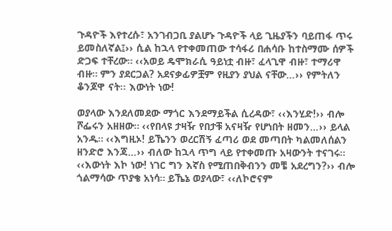ጉዳዮች እየተረሱ፣ አንገብጋቢ ያልሆኑ ጉዳዮች ላይ ጊዜያችን ባይጠፋ ጥሩ ይመስለኛል፤›› ሲል ከኋላ የተቀመጠው ተሳፋሪ በሐሳቡ ከተስማሙ ሰዎች ድጋፍ ተቸረው። ‹‹አወይ ዴሞክራሲ ዓይነቷ ብዙ፣ ፈላጊዋ ብዙ፣ ተማሪዋ ብዙ። ምን ያደርጋል? አደናቃፊዎቿም የዚያን ያህል ናቸው…›› የምትለን ቆንጆዋ ናት፡፡ እውነት ነው!

ወያላው እንደለመደው ማጎር እንደማይችል ሲረዳው፣ ‹‹እንሂድ!›› ብሎ ሾፌሩን አዘዘው። ‹‹የበላዩ ታዛዥ የበታቹ አናዛዥ የሆነበት ዘመን…›› ይላል አንዱ። ‹‹እግዚኦ! ይኼንን ወረርሽኝ ፈጣሪ ወደ መጣበት ካልመለሰልን ዘንድሮ እንጃ…›› ብለው ከኋላ ጥግ ላይ የተቀመጡ አዛውንት ተናገሩ። ‹‹እውነት እኮ ነው! ነገር ግን እኛስ የሚጠበቅብንን መቼ አደረግን?›› ብሎ ጎልማሳው ጥያቄ አነሳ። ይኼኔ ወያላው፣ ‹‹ለኮሮናም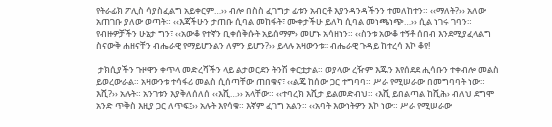የትራፊክ ፖሊስ ሳያስፈልግ አይቀርም…›› ብሎ በስስ ፈገግታ ፊቱን አብርቶ እያንዳንዳችንን ተመለከተን። ‹‹ማለት?›› አለው አጠገቡ ያለው ወጣት። ‹‹እጃችሁን ታጠቡ ሲባል መከፋት፣ ሙቀታችሁ ይለካ ሲባል መነጫነጭ…›› ሲል ነገሩ ገባን። የብዙዎቻችን ሁኔታ ግን፣ ‹‹አውቆ የተኛን ቢቀሰቅሱት አይሰማም› መሆኑ አሳዘነን። ‹‹ስንቱ አውቆ ተኝቶ ሰበብ እንደሚያፈላልግ ስናውቅ ሐዘናቸን ብሔራዊ የማይሆንልን ለምን ይሆን?›› ይላሉ አዛውንቱ፡፡ ብሔራዊ ጉዳይ ከተረሳ እኮ ቆየ!

 ታክሲያችን ጉዞዋን ቀጥላ መድረሻችን ላይ ልታወርደን ትንሽ ቀርቷታል። ወያላው ረዥም እጁን እየሰደደ ሒሳቡን ተቀብሎ መልስ ይወረውራል። አዛውንቱ ተሳፋሪ መልስ ሲሰጣቸው ጠበቁና፣ ‹‹ልጄ ከሰው ጋር ተግባባ። ሥራ የሚሠራው በመግባባት ነው። እሺ?›› አሉት። አንገቱን እያቅለሰለሰ ‹‹እሺ…›› አላቸው። ‹‹ተባረክ እሺታ ይልመድብህ። ‹እሺ ይበልጣል ከሺሕ› ብለህ ደግሞ አንድ ጥቅስ እዚያ ጋር ለጥፍ፤›› አሉት እየሳቁ። እኛም ፈገግ አልን። ‹‹አባት እውነትዎን እኮ ነው። ሥራ የሚሠራው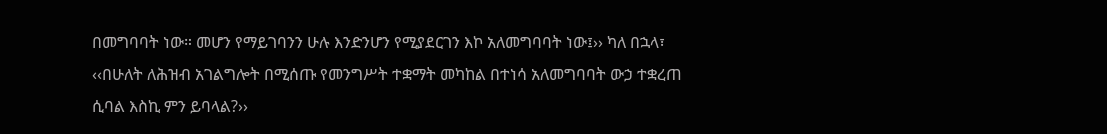በመግባባት ነው። መሆን የማይገባንን ሁሉ እንድንሆን የሚያደርገን እኮ አለመግባባት ነው፤›› ካለ በኋላ፣ ‹‹በሁለት ለሕዝብ አገልግሎት በሚሰጡ የመንግሥት ተቋማት መካከል በተነሳ አለመግባባት ውኃ ተቋረጠ ሲባል እስኪ ምን ይባላል?››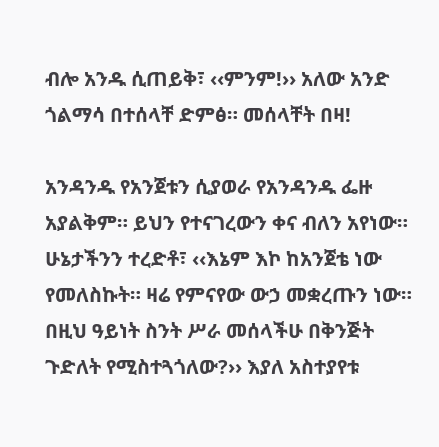ብሎ አንዱ ሲጠይቅ፣ ‹‹ምንም!›› አለው አንድ ጎልማሳ በተሰላቸ ድምፅ። መሰላቸት በዛ!

አንዳንዱ የአንጀቱን ሲያወራ የአንዳንዱ ፌዙ አያልቅም። ይህን የተናገረውን ቀና ብለን አየነው። ሁኔታችንን ተረድቶ፣ ‹‹እኔም እኮ ከአንጀቴ ነው የመለስኩት። ዛሬ የምናየው ውኃ መቋረጡን ነው። በዚህ ዓይነት ስንት ሥራ መሰላችሁ በቅንጅት ጉድለት የሚስተጓጎለው?›› እያለ አስተያየቱ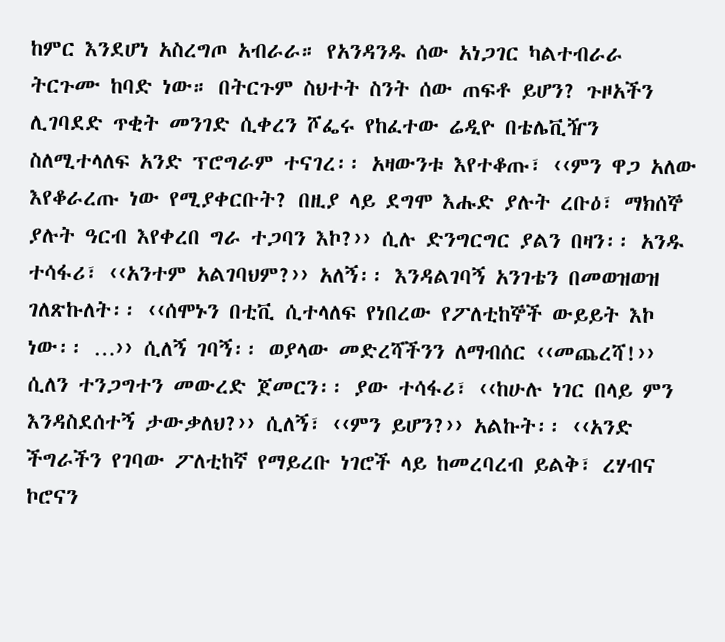ከምር እንደሆነ አስረግጦ አብራራ። የአንዳንዱ ሰው አነጋገር ካልተብራራ ትርጉሙ ከባድ ነው። በትርጉም ስህተት ስንት ሰው ጠፍቶ ይሆን? ጉዞአችን ሊገባደድ ጥቂት መንገድ ሲቀረን ሾፌሩ የከፈተው ሬዲዮ በቴሌቪዥን ስለሚተላለፍ አንድ ፕሮግራም ተናገረ፡፡ አዛውንቱ እየተቆጡ፣ ‹‹ምን ዋጋ አለው እየቆራረጡ ነው የሚያቀርቡት? በዚያ ላይ ደግሞ እሑድ ያሉት ረቡዕ፣ ማክሰኞ ያሉት ዓርብ እየቀረበ ግራ ተጋባን እኮ?›› ሲሉ ድንግርግር ያልን በዛን፡፡ አንዱ ተሳፋሪ፣ ‹‹አንተም አልገባህም?›› አለኝ፡፡ እንዳልገባኝ አንገቴን በመወዝወዝ ገለጽኩለት፡፡ ‹‹ሰሞኑን በቲቪ ሲተላለፍ የነበረው የፖለቲከኞች ውይይት እኮ ነው፡፡ …›› ሲለኝ ገባኝ፡፡ ወያላው መድረሻችንን ለማብሰር ‹‹መጨረሻ!›› ሲለን ተንጋግተን መውረድ ጀመርን፡፡ ያው ተሳፋሪ፣ ‹‹ከሁሉ ነገር በላይ ምን እንዳስደሰተኝ ታውቃለህ?›› ሲለኝ፣ ‹‹ምን ይሆን?›› አልኩት፡፡ ‹‹አንድ ችግራችን የገባው ፖለቲከኛ የማይረቡ ነገሮች ላይ ከመረባረብ ይልቅ፣ ረሃብና ኮሮናን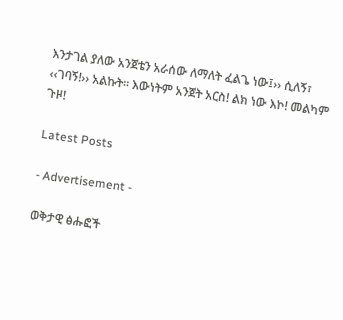እንታገል ያለው አንጀቴን አራሰው ለማለት ፈልጌ ነው፤›› ሲለኝ፣ ‹‹ገባኝ!›› አልኩት፡፡ እውነትም አንጀት አርስ! ልክ ነው እኮ! መልካም ጉዞ!

Latest Posts

- Advertisement -

ወቅታዊ ፅሑፎች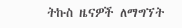ትኩስ ዜናዎች ለማግኘት